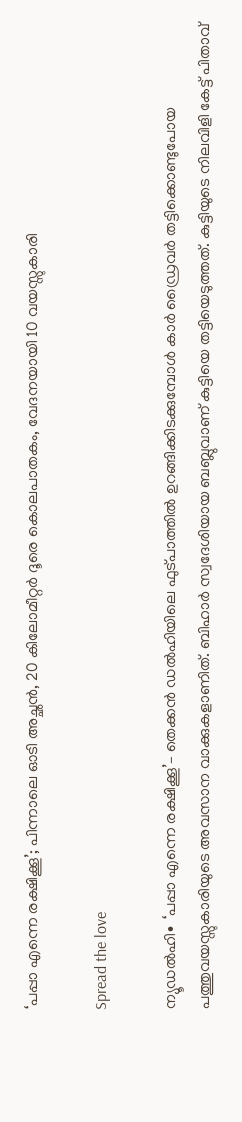‘പപ്പാ എന്നെ രക്ഷിക്കൂ’; പിന്നാലെ ഓടി അച്ഛൻ, 20 കിലോമീറ്റർ ദൂരെ കൊലപാതകം, വേദനയായി 10 വയസ്സുകാരി

Spread the love

ന്യൂഡൽഹി∙ ‘പപ്പാ എന്നെ രക്ഷിക്കൂ’– തെക്കൻ ഡൽഹിയിലെ ഫുട്പാത്തിൽ ഉറങ്ങിക്കിടക്കുമ്പോൾ കാർ ഡ്രൈവർ‍ തട്ടിക്കൊണ്ടുപോയ പത്തുവയസ്സുകാരിയുടെ അവസാന വാക്കുകളാണിത്. ബിഹാർ സ്വദേശിയായ ബബ്ലുവാണ് കുട്ടിയെ തട്ടിയെടുത്തത്. കുട്ടിയുടെ നിലവിളി കേട്ട് പിതാവ്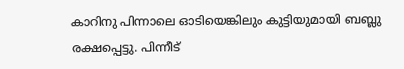കാറിനു പിന്നാലെ ഓടിയെങ്കിലും കുട്ടിയുമായി ബബ്ലു രക്ഷപ്പെട്ടു. പിന്നീട്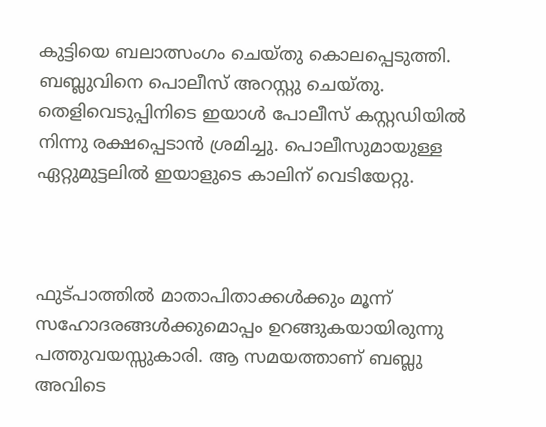കുട്ടിയെ ബലാത്സംഗം ചെയ്തു കൊലപ്പെടുത്തി. ബബ്ലുവിനെ പൊലീസ് അറസ്റ്റു ചെയ്തു. തെളിവെടുപ്പിനിടെ ഇയാൾ പോലീസ് കസ്റ്റഡിയിൽ നിന്നു രക്ഷപ്പെടാൻ ശ്രമിച്ചു. പൊലീസുമായുള്ള ഏറ്റുമുട്ടലിൽ ഇയാളുടെ കാലിന് വെടിയേറ്റു.



ഫുട്പാത്തിൽ മാതാപിതാക്കൾക്കും മൂന്ന് സഹോദരങ്ങൾക്കുമൊപ്പം ഉറങ്ങുകയായിരുന്നു പത്തുവയസ്സുകാരി. ആ സമയത്താണ് ബബ്ലു അവിടെ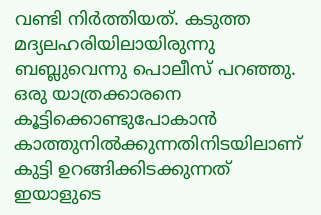വണ്ടി നിർത്തിയത്. കടുത്ത മദ്യലഹരിയിലായിരുന്നു ബബ്ലുവെന്നു പൊലീസ് പറഞ്ഞു. ഒരു യാത്രക്കാരനെ കൂട്ടിക്കൊണ്ടുപോകാൻ കാത്തുനിൽക്കുന്നതിനിടയിലാണ് കുട്ടി ഉറങ്ങിക്കിടക്കുന്നത് ഇയാളുടെ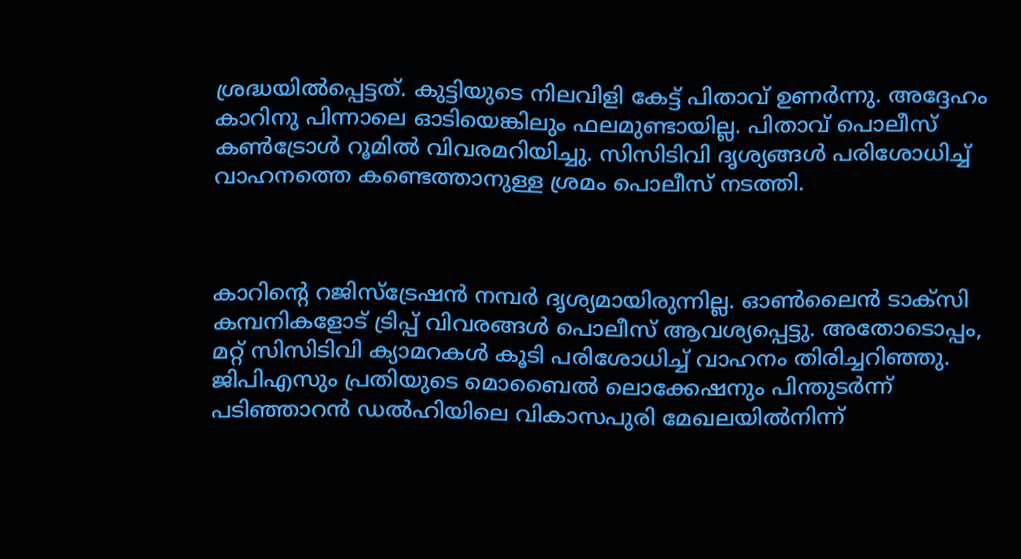ശ്രദ്ധയിൽപ്പെട്ടത്. കുട്ടിയുടെ നിലവിളി കേട്ട് പിതാവ് ഉണർന്നു. അദ്ദേഹം കാറിനു പിന്നാലെ ഓടിയെങ്കിലും ഫലമുണ്ടായില്ല. പിതാവ് പൊലീസ് കൺട്രോൾ റൂമിൽ വിവരമറിയിച്ചു. സിസിടിവി ദൃശ്യങ്ങൾ പരിശോധിച്ച് വാഹനത്തെ കണ്ടെത്താനുള്ള ശ്രമം പൊലീസ് നടത്തി.



കാറിന്റെ റജിസ്ട്രേഷൻ നമ്പർ ദൃശ്യമായിരുന്നില്ല. ഓൺലൈൻ ടാക്സി കമ്പനികളോട് ട്രിപ്പ് വിവരങ്ങൾ പൊലീസ് ആവശ്യപ്പെട്ടു. അതോടൊപ്പം, മറ്റ് സിസിടിവി ക്യാമറകൾ കൂടി പരിശോധിച്ച് വാഹനം തിരിച്ചറിഞ്ഞു. ജിപിഎസും പ്രതിയുടെ മൊബൈൽ ലൊക്കേഷനും പിന്തുടർന്ന് പടിഞ്ഞാറൻ ഡൽഹിയിലെ വികാസപുരി മേഖലയിൽനിന്ന്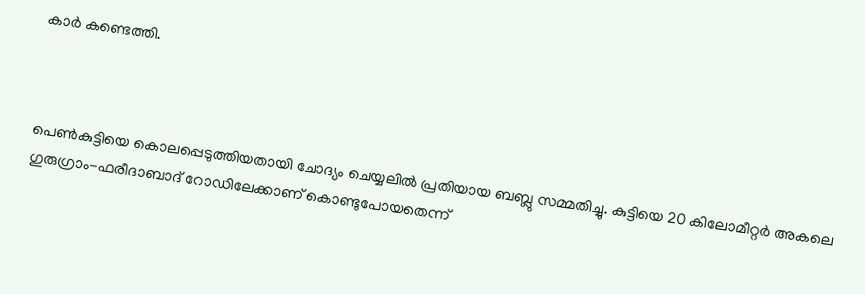കാർ കണ്ടെത്തി.



പെൺകുട്ടിയെ കൊലപ്പെടുത്തിയതായി ചോദ്യം ചെയ്യലിൽ പ്രതിയായ ബബ്ലു സമ്മതിച്ചു. കുട്ടിയെ 20 കിലോമീറ്റർ അകലെ ഗുരുഗ്രാം-ഫരീദാബാദ് റോഡിലേക്കാണ് കൊണ്ടുപോയതെന്ന്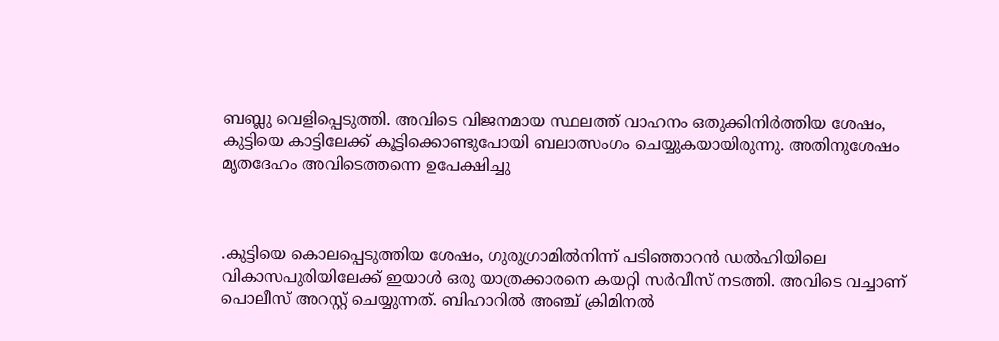ബബ്ലു വെളിപ്പെടുത്തി. അവിടെ വിജനമായ സ്ഥലത്ത് വാഹനം ഒതുക്കിനിർത്തിയ ശേഷം, കുട്ടിയെ കാട്ടിലേക്ക് കൂട്ടിക്കൊണ്ടുപോയി ബലാത്സംഗം ചെയ്യുകയായിരുന്നു. അതിനുശേഷം മൃതദേഹം അവിടെത്തന്നെ ഉപേക്ഷിച്ചു



.കുട്ടിയെ കൊലപ്പെടുത്തിയ ശേഷം, ഗുരുഗ്രാമിൽനിന്ന് പടിഞ്ഞാറൻ ഡൽഹിയിലെ വികാസപുരിയിലേക്ക് ഇയാൾ ഒരു യാത്രക്കാരനെ കയറ്റി സർവീസ് നടത്തി. അവിടെ വച്ചാണ് പൊലീസ് അറസ്റ്റ് ചെയ്യുന്നത്. ബിഹാറിൽ അഞ്ച് ക്രിമിനൽ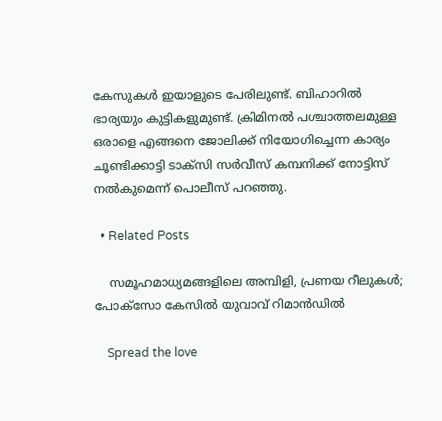കേസുകൾ ഇയാളുടെ പേരിലുണ്ട്. ബിഹാറിൽ ഭാര്യയും കുട്ടികളുമുണ്ട്. ക്രിമിനൽ പശ്ചാത്തലമുള്ള ഒരാളെ എങ്ങനെ ജോലിക്ക് നിയോഗിച്ചെന്ന കാര്യം ചൂണ്ടിക്കാട്ടി ടാക്സി സർവീസ് കമ്പനിക്ക് നോട്ടിസ് നൽകുമെന്ന് പൊലീസ് പറഞ്ഞു.

  • Related Posts

    സമൂഹമാധ്യമങ്ങളിലെ അമ്പിളി, പ്രണയ റീലുകൾ; പോക്സോ കേസിൽ യുവാവ് റിമാൻഡിൽ

    Spread the love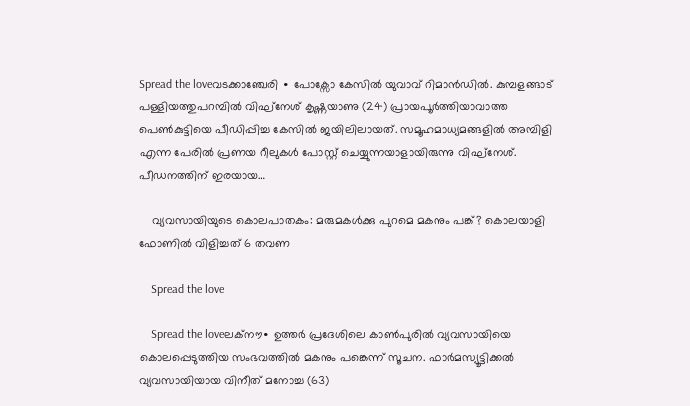Spread the loveവടക്കാഞ്ചേരി ∙ പോക്സോ കേസിൽ യുവാവ് റിമാൻഡിൽ. കുമ്പളങ്ങാട് പള്ളിയത്തുപറമ്പിൽ വിഘ്നേശ് കൃഷ്ണയാണു (24) പ്രായപൂർത്തിയാവാത്ത പെൺകുട്ടിയെ പീഡിപ്പിച്ച കേസിൽ ജയിലിലായത്. സമൂഹമാധ്യമങ്ങളിൽ അമ്പിളി എന്ന പേരിൽ പ്രണയ റീലുകൾ പോസ്റ്റ് ചെയ്യുന്നയാളായിരുന്നു വിഘ്നേശ്.   പീഡനത്തിന് ഇരയായ…

    വ്യവസായിയുടെ കൊലപാതകം: മരുമകൾക്കു പുറമെ മകനും പങ്ക്? കൊലയാളി ഫോണിൽ വിളിച്ചത് 6 തവണ

    Spread the love

    Spread the loveലക്നൗ∙ ഉത്തർ പ്രദേശിലെ കാൺപുരിൽ വ്യവസായിയെ കൊലപ്പെടുത്തിയ സംഭവത്തിൽ മകനും പങ്കെന്ന് സൂചന. ഫാർമസ്യൂട്ടിക്കൽ വ്യവസായിയായ വിനീത് മനോച്ച (63)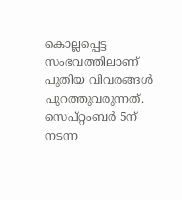കൊല്ലപ്പെട്ട സംഭവത്തിലാണ് പുതിയ വിവരങ്ങൾ പുറത്തുവരുന്നത്. സെപ്റ്റംബർ 5ന് നടന്ന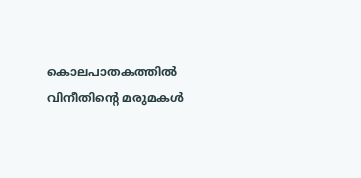കൊലപാതകത്തിൽ വിനീതിന്റെ മരുമകൾ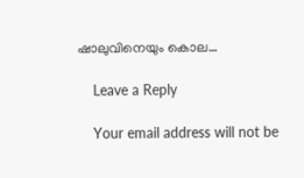ഷാലുവിനെയും കൊല…

    Leave a Reply

    Your email address will not be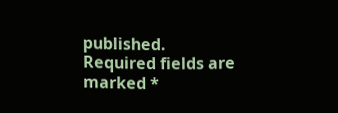published. Required fields are marked *